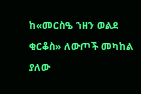ከ«መርስዔ ኀዘን ወልደ ቂርቆስ» ለውጦች መካከል ያለው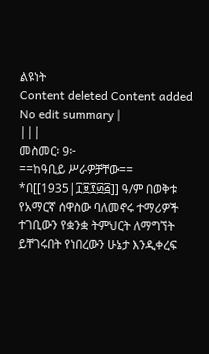ልዩነት
Content deleted Content added
No edit summary |
|||
መስመር፡ 9፦
==ከዓቢይ ሥራዎቻቸው==
*በ[[1935|፲፱፻፴፭]] ዓ/ም በወቅቱ የአማርኛ ሰዋስው ባለመኖሩ ተማሪዎች ተገቢውን የቋንቋ ትምህርት ለማግኘት ይቸገሩበት የነበረውን ሁኔታ እንዲቀረፍ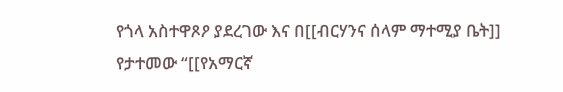የጎላ አስተዋጾዖ ያደረገው እና በ[[ብርሃንና ሰላም ማተሚያ ቤት]] የታተመው “[[የአማርኛ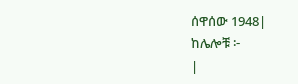ሰዋሰው 1948|
ከሌሎቹ ፦
|